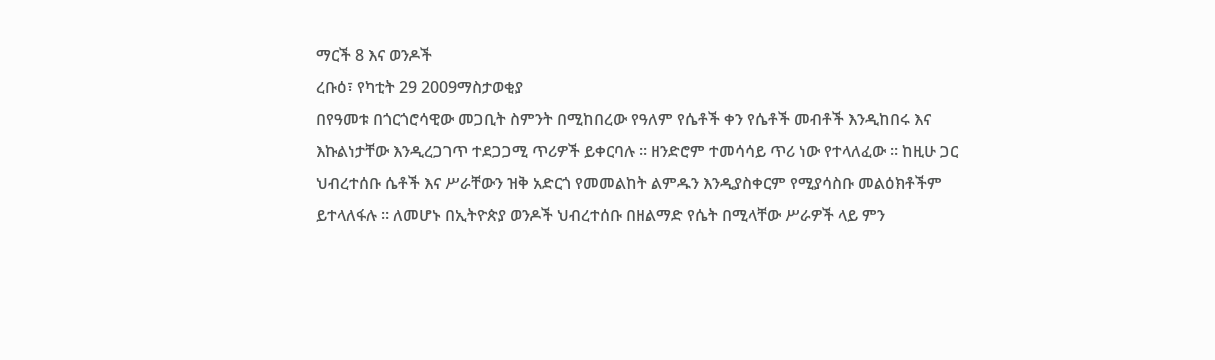ማርች 8 እና ወንዶች
ረቡዕ፣ የካቲት 29 2009ማስታወቂያ
በየዓመቱ በጎርጎሮሳዊው መጋቢት ስምንት በሚከበረው የዓለም የሴቶች ቀን የሴቶች መብቶች እንዲከበሩ እና እኩልነታቸው እንዲረጋገጥ ተደጋጋሚ ጥሪዎች ይቀርባሉ ። ዘንድሮም ተመሳሳይ ጥሪ ነው የተላለፈው ። ከዚሁ ጋር ህብረተሰቡ ሴቶች እና ሥራቸውን ዝቅ አድርጎ የመመልከት ልምዱን እንዲያስቀርም የሚያሳስቡ መልዕክቶችም ይተላለፋሉ ። ለመሆኑ በኢትዮጵያ ወንዶች ህብረተሰቡ በዘልማድ የሴት በሚላቸው ሥራዎች ላይ ምን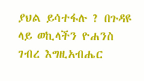ያህል ይሳተፋሉ ? በጉዳዩ ላይ ወኪላችን ዮሐንስ ገብረ እግዚአብሔር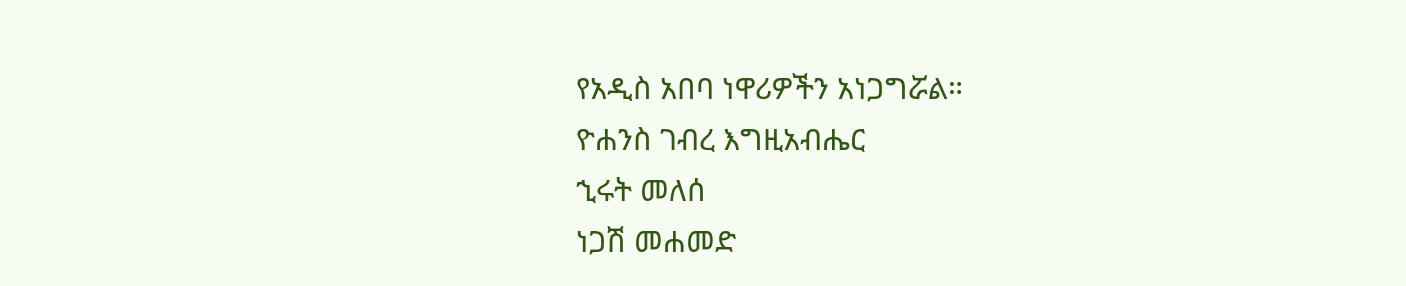የአዲስ አበባ ነዋሪዎችን አነጋግሯል።
ዮሐንስ ገብረ እግዚአብሔር
ኂሩት መለሰ
ነጋሽ መሐመድ